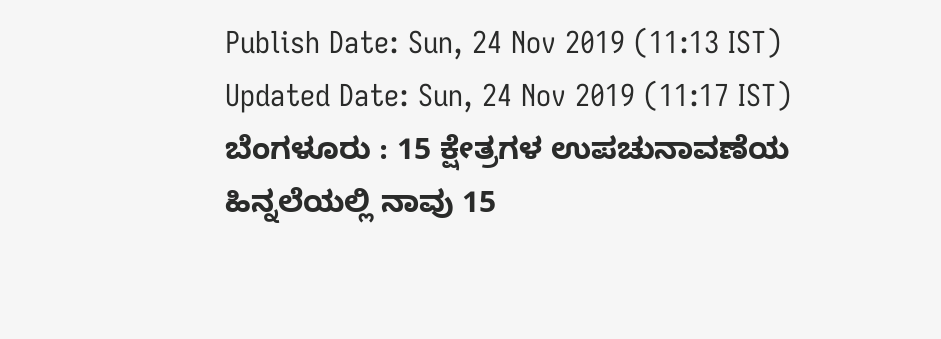Publish Date: Sun, 24 Nov 2019 (11:13 IST)
Updated Date: Sun, 24 Nov 2019 (11:17 IST)
ಬೆಂಗಳೂರು : 15 ಕ್ಷೇತ್ರಗಳ ಉಪಚುನಾವಣೆಯ ಹಿನ್ನಲೆಯಲ್ಲಿ ನಾವು 15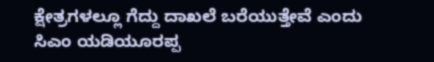ಕ್ಷೇತ್ರಗಳಲ್ಲೂ ಗೆದ್ದು ದಾಖಲೆ ಬರೆಯುತ್ತೇವೆ ಎಂದು ಸಿಎಂ ಯಡಿಯೂರಪ್ಪ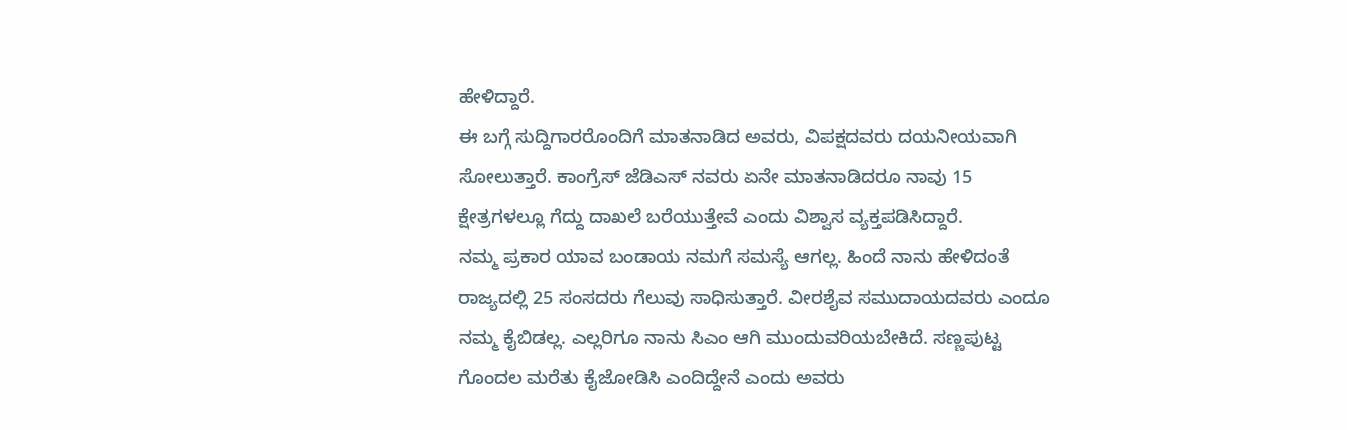ಹೇಳಿದ್ದಾರೆ.
ಈ ಬಗ್ಗೆ ಸುದ್ದಿಗಾರರೊಂದಿಗೆ ಮಾತನಾಡಿದ ಅವರು, ವಿಪಕ್ಷದವರು ದಯನೀಯವಾಗಿ ಸೋಲುತ್ತಾರೆ. ಕಾಂಗ್ರೆಸ್ ಜೆಡಿಎಸ್ ನವರು ಏನೇ ಮಾತನಾಡಿದರೂ ನಾವು 15 ಕ್ಷೇತ್ರಗಳಲ್ಲೂ ಗೆದ್ದು ದಾಖಲೆ ಬರೆಯುತ್ತೇವೆ ಎಂದು ವಿಶ್ವಾಸ ವ್ಯಕ್ತಪಡಿಸಿದ್ದಾರೆ.
ನಮ್ಮ ಪ್ರಕಾರ ಯಾವ ಬಂಡಾಯ ನಮಗೆ ಸಮಸ್ಯೆ ಆಗಲ್ಲ. ಹಿಂದೆ ನಾನು ಹೇಳಿದಂತೆ ರಾಜ್ಯದಲ್ಲಿ 25 ಸಂಸದರು ಗೆಲುವು ಸಾಧಿಸುತ್ತಾರೆ. ವೀರಶೈವ ಸಮುದಾಯದವರು ಎಂದೂ ನಮ್ಮ ಕೈಬಿಡಲ್ಲ. ಎಲ್ಲರಿಗೂ ನಾನು ಸಿಎಂ ಆಗಿ ಮುಂದುವರಿಯಬೇಕಿದೆ. ಸಣ್ಣಪುಟ್ಟ ಗೊಂದಲ ಮರೆತು ಕೈಜೋಡಿಸಿ ಎಂದಿದ್ದೇನೆ ಎಂದು ಅವರು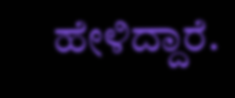ಹೇಳಿದ್ದಾರೆ.